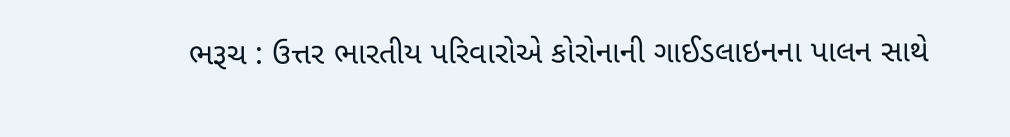ભરૂચ : ઉત્તર ભારતીય પરિવારોએ કોરોનાની ગાઈડલાઇનના પાલન સાથે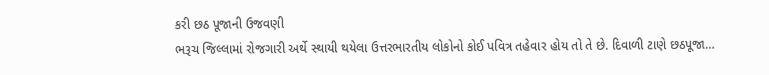કરી છઠ પૂજાની ઉજવણી
ભરૂચ જિલ્લામાં રોજગારી અર્થે સ્થાયી થયેલા ઉત્તરભારતીય લોકોનો કોઈ પવિત્ર તહેવાર હોય તો તે છે. દિવાળી ટાણે છઠપૂજા…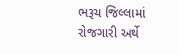ભરૂચ જિલ્લામાં રોજગારી અર્થે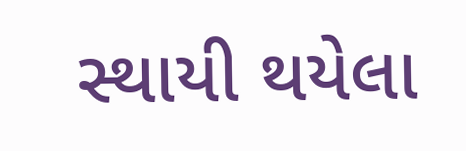સ્થાયી થયેલા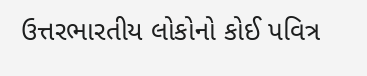ઉત્તરભારતીય લોકોનો કોઈ પવિત્ર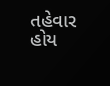તહેવાર હોય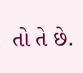તો તે છે.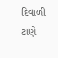દિવાળી ટાણે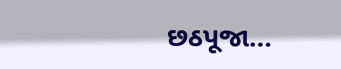છઠપૂજા…